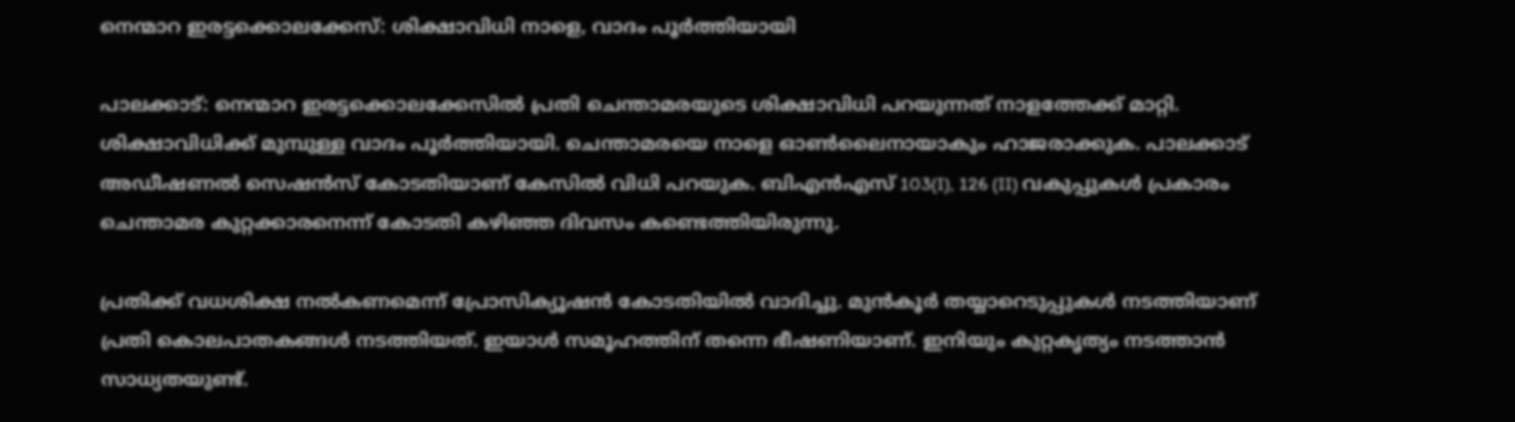നെന്മാറ ഇരട്ടക്കൊലക്കേസ്: ശിക്ഷാവിധി നാളെ, വാദം പൂർത്തിയായി

പാലക്കാട്: നെന്മാറ ഇരട്ടക്കൊലക്കേസില്‍ പ്രതി ചെന്താമരയുടെ ശിക്ഷാവിധി പറയുന്നത് നാളത്തേക്ക് മാറ്റി. ശിക്ഷാവിധിക്ക് മുമ്പുള്ള വാദം പൂര്‍ത്തിയായി. ചെന്താമരയെ നാളെ ഓണ്‍ലൈനായാകും ഹാജരാക്കുക. പാലക്കാട് അഡീഷണല്‍ സെഷന്‍സ് കോടതിയാണ് കേസില്‍ വിധി പറയുക. ബിഎന്‍എസ് 103(I), 126 (II) വകുപ്പുകള്‍ പ്രകാരം ചെന്താമര കുറ്റക്കാരനെന്ന് കോടതി കഴിഞ്ഞ ദിവസം കണ്ടെത്തിയിരുന്നു.

പ്രതിക്ക് വധശിക്ഷ നല്‍കണമെന്ന് പ്രോസിക്യൂഷന്‍ കോടതിയില്‍ വാദിച്ചു. മുന്‍കൂര്‍ തയ്യാറെടുപ്പുകള്‍ നടത്തിയാണ് പ്രതി കൊലപാതകങ്ങള്‍ നടത്തിയത്. ഇയാള്‍ സമൂഹത്തിന് തന്നെ ഭീഷണിയാണ്. ഇനിയും കുറ്റകൃത്യം നടത്താന്‍ സാധ്യതയുണ്ട്.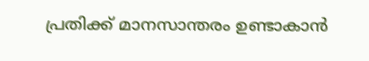പ്രതിക്ക് മാനസാന്തരം ഉണ്ടാകാന്‍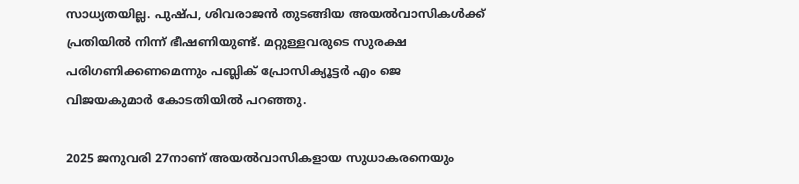സാധ്യതയില്ല. പുഷ്പ, ശിവരാജന്‍ തുടങ്ങിയ അയല്‍വാസികള്‍ക്ക് പ്രതിയില്‍ നിന്ന് ഭീഷണിയുണ്ട്. മറ്റുള്ളവരുടെ സുരക്ഷ പരിഗണിക്കണമെന്നും പബ്ലിക് പ്രോസിക്യൂട്ടര്‍ എം ജെ വിജയകുമാര്‍ കോടതിയില്‍ പറഞ്ഞു.

2025 ജനുവരി 27നാണ് അയല്‍വാസികളായ സുധാകരനെയും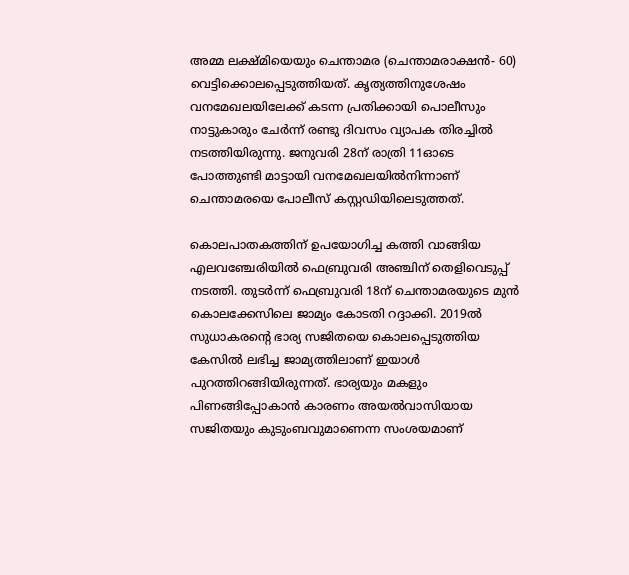അമ്മ ലക്ഷ്മിയെയും ചെന്താമര (ചെന്താമരാക്ഷന്‍- 60) വെട്ടിക്കൊലപ്പെടുത്തിയത്. കൃത്യത്തിനുശേഷം വനമേഖലയിലേക്ക് കടന്ന പ്രതിക്കായി പൊലീസും നാട്ടുകാരും ചേര്‍ന്ന് രണ്ടു ദിവസം വ്യാപക തിരച്ചില്‍ നടത്തിയിരുന്നു. ജനുവരി 28ന് രാത്രി 11ഓടെ പോത്തുണ്ടി മാട്ടായി വനമേഖലയില്‍നിന്നാണ് ചെന്താമരയെ പോലീസ് കസ്റ്റഡിയിലെടുത്തത്.

കൊലപാതകത്തിന് ഉപയോഗിച്ച കത്തി വാങ്ങിയ എലവഞ്ചേരിയില്‍ ഫെബ്രുവരി അഞ്ചിന് തെളിവെടുപ്പ് നടത്തി. തുടര്‍ന്ന് ഫെബ്രുവരി 18ന് ചെന്താമരയുടെ മുന്‍ കൊലക്കേസിലെ ജാമ്യം കോടതി റദ്ദാക്കി. 2019ല്‍ സുധാകരന്റെ ഭാര്യ സജിതയെ കൊലപ്പെടുത്തിയ കേസില്‍ ലഭിച്ച ജാമ്യത്തിലാണ് ഇയാള്‍ പുറത്തിറങ്ങിയിരുന്നത്. ഭാര്യയും മകളും പിണങ്ങിപ്പോകാന്‍ കാരണം അയല്‍വാസിയായ സജിതയും കുടുംബവുമാണെന്ന സംശയമാണ്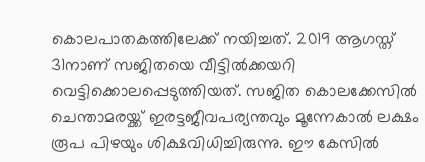കൊലപാതകത്തിലേക്ക് നയിച്ചത്. 2019 ആഗസ്ത് 31നാണ് സജിതയെ വീട്ടില്‍ക്കയറി വെട്ടിക്കൊലപ്പെടുത്തിയത്. സജിത കൊലക്കേസില്‍ ചെന്താമരയ്ക്ക് ഇരട്ടജീവപര്യന്തവും മൂന്നേകാല്‍ ലക്ഷം രൂപ പിഴയും ശിക്ഷവിധിച്ചിരുന്നു. ഈ കേസില്‍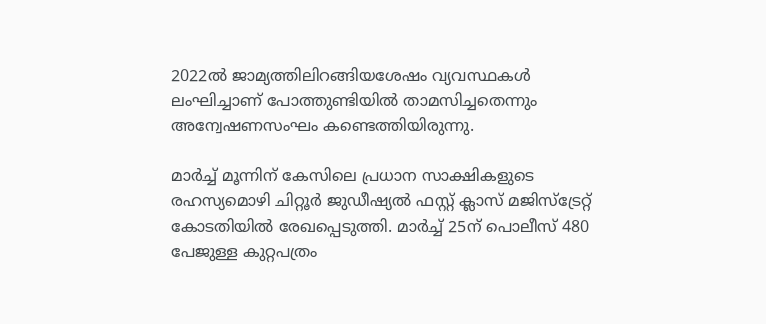2022ല്‍ ജാമ്യത്തിലിറങ്ങിയശേഷം വ്യവസ്ഥകള്‍ ലംഘിച്ചാണ് പോത്തുണ്ടിയില്‍ താമസിച്ചതെന്നും അന്വേഷണസംഘം കണ്ടെത്തിയിരുന്നു.

മാര്‍ച്ച് മൂന്നിന് കേസിലെ പ്രധാന സാക്ഷികളുടെ രഹസ്യമൊഴി ചിറ്റൂര്‍ ജുഡീഷ്യല്‍ ഫസ്റ്റ് ക്ലാസ് മജിസ്‌ട്രേറ്റ് കോടതിയില്‍ രേഖപ്പെടുത്തി. മാര്‍ച്ച് 25ന് പൊലീസ് 480 പേജുള്ള കുറ്റപത്രം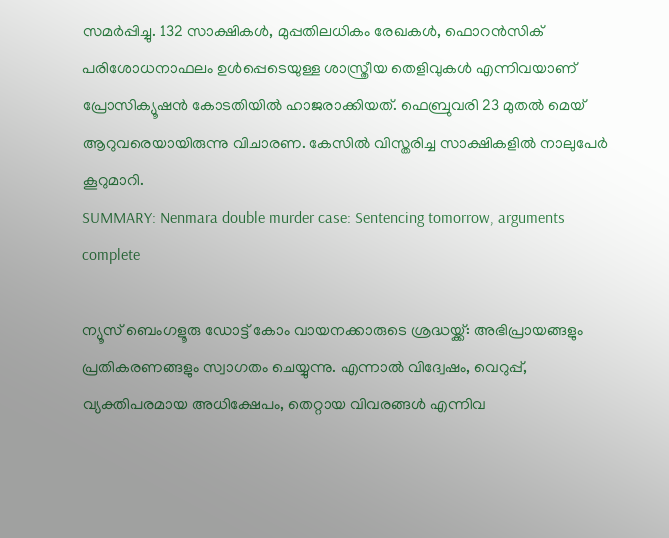സമര്‍പ്പിച്ചു. 132 സാക്ഷികള്‍, മുപ്പതിലധികം രേഖകള്‍, ഫൊറന്‍സിക് പരിശോധനാഫലം ഉള്‍പ്പെടെയുള്ള ശാസ്ത്രീയ തെളിവുകള്‍ എന്നിവയാണ് പ്രോസിക്യൂഷന്‍ കോടതിയില്‍ ഹാജരാക്കിയത്. ഫെബ്രുവരി 23 മുതല്‍ മെയ് ആറുവരെയായിരുന്നു വിചാരണ. കേസില്‍ വിസ്തരിച്ച സാക്ഷികളില്‍ നാലുപേര്‍ കൂറുമാറി.
SUMMARY: Nenmara double murder case: Sentencing tomorrow, arguments complete

ന്യൂസ് ബെംഗളൂരു ഡോട്ട് കോം വായനക്കാരുടെ ശ്രദ്ധയ്ക്ക്: അഭിപ്രായങ്ങളും പ്രതികരണങ്ങളും സ്വാഗതം ചെയ്യുന്നു. എന്നാൽ വിദ്വേഷം, വെറുപ്പ്, വ്യക്തിപരമായ അധിക്ഷേപം, തെറ്റായ വിവരങ്ങൾ എന്നിവ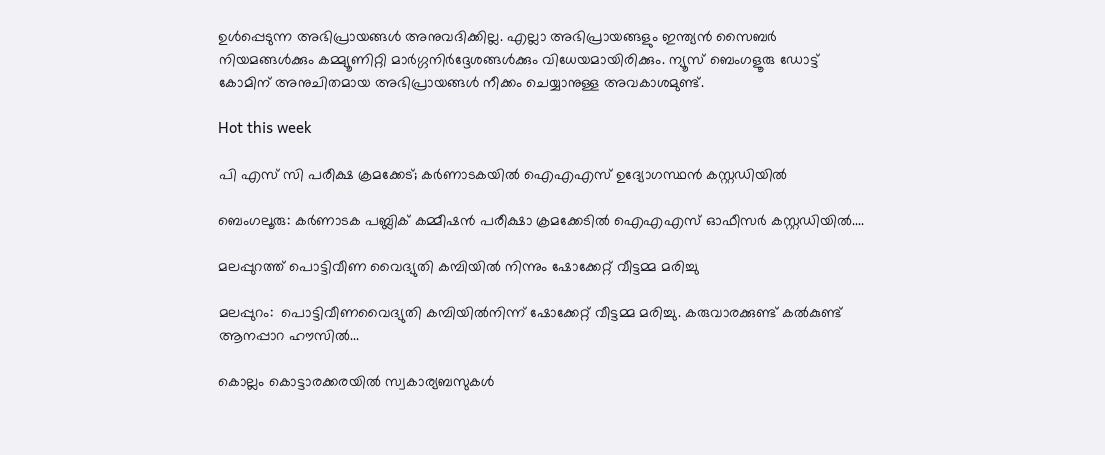ഉൾപ്പെടുന്ന അഭിപ്രായങ്ങൾ അനുവദിക്കില്ല. എല്ലാ അഭിപ്രായങ്ങളും ഇന്ത്യൻ സൈബർ നിയമങ്ങൾക്കും കമ്മ്യൂണിറ്റി മാർഗ്ഗനിർദ്ദേശങ്ങൾക്കും വിധേയമായിരിക്കും. ന്യൂസ് ബെംഗളൂരു ഡോട്ട് കോമിന് അനുചിതമായ അഭിപ്രായങ്ങൾ നീക്കം ചെയ്യാനുള്ള അവകാശമുണ്ട്.

Hot this week

പി എസ് സി പരീക്ഷ ക്രമക്കേട്; കര്‍ണാടകയില്‍ ഐഎഎസ് ഉദ്യോഗസ്ഥന്‍ കസ്റ്റഡിയില്‍

ബെംഗലൂരു: കര്‍ണാടക പബ്ലിക് കമ്മീഷന്‍ പരീക്ഷാ ക്രമക്കേടില്‍ ഐഎഎസ് ഓഫീസര്‍ കസ്റ്റഡിയില്‍....

മലപ്പുറത്ത് പൊട്ടിവീണ വൈദ്യുതി കമ്പിയില്‍ നിന്നും ഷോക്കേറ്റ് വീട്ടമ്മ മരിച്ചു

മലപ്പുറം:  പൊട്ടിവീണവൈദ്യുതി കമ്പിയിൽനിന്ന് ഷോക്കേറ്റ് വീട്ടമ്മ മരിച്ചു. കരുവാരക്കുണ്ട് കൽകുണ്ട് ആനപ്പാറ ഹൗസിൽ...

കൊല്ലം കൊട്ടാരക്കരയിൽ സ്വകാര്യബസുകൾ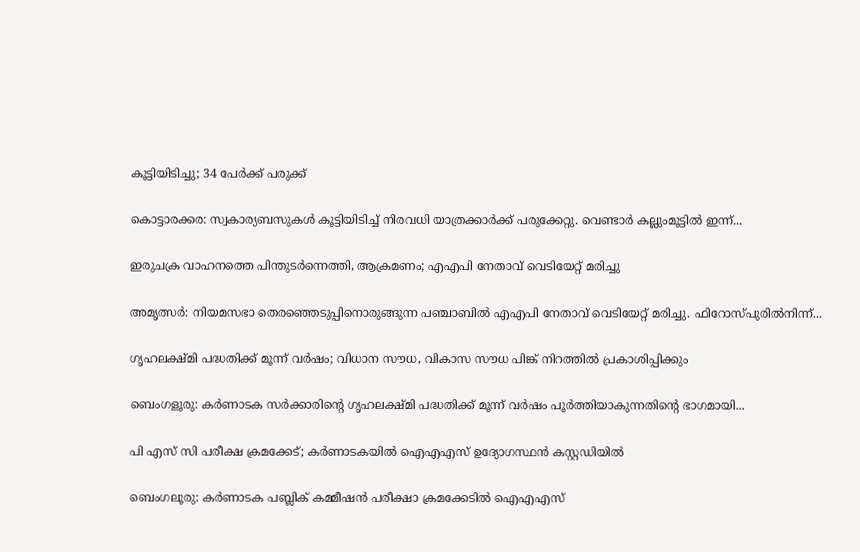കൂട്ടിയിടിച്ചു; 34 പേർക്ക് പരുക്ക്

കൊട്ടാരക്കര: സ്വകാര്യബസുകൾ കൂട്ടിയിടിച്ച് നിരവധി യാത്രക്കാർക്ക് പരുക്കേറ്റു. വെണ്ടാർ കല്ലുംമൂട്ടിൽ ഇന്ന്...

ഇരുചക്ര വാഹനത്തെ പിന്തുടർന്നെത്തി, ആക്രമണം; എഎപി നേതാവ് വെടിയേറ്റ് മരിച്ചു

അമൃത്സർ: നിയമസഭാ തെരഞ്ഞെടുപ്പിനൊരുങ്ങുന്ന പഞ്ചാബിൽ എഎപി നേതാവ് വെടിയേറ്റ് മരിച്ചു. ഫിറോസ്പുരിൽനിന്ന്...

ഗൃഹലക്ഷ്മി പദ്ധതിക്ക് മൂന്ന് വർഷം; വിധാന സൗധ, വികാസ സൗധ പിങ്ക് നിറത്തിൽ പ്രകാശിപ്പിക്കും

ബെംഗളൂരു: കർണാടക സർക്കാരിന്റെ ഗൃഹലക്ഷ്മി പദ്ധതിക്ക് മൂന്ന് വർഷം പൂർത്തിയാകുന്നതിന്റെ ഭാഗമായി...

പി എസ് സി പരീക്ഷ ക്രമക്കേട്; കര്‍ണാടകയില്‍ ഐഎഎസ് ഉദ്യോഗസ്ഥന്‍ കസ്റ്റഡിയില്‍

ബെംഗലൂരു: കര്‍ണാടക പബ്ലിക് കമ്മീഷന്‍ പരീക്ഷാ ക്രമക്കേടില്‍ ഐഎഎസ്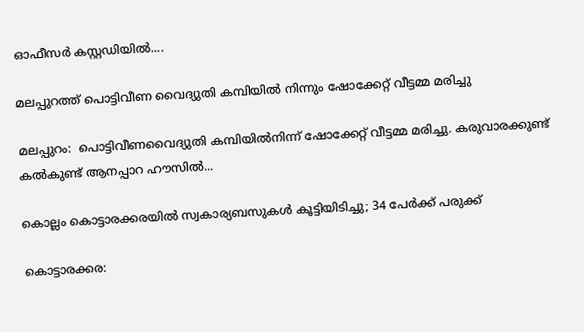ഓഫീസര്‍ കസ്റ്റഡിയില്‍....

മലപ്പുറത്ത് പൊട്ടിവീണ വൈദ്യുതി കമ്പിയില്‍ നിന്നും ഷോക്കേറ്റ് വീട്ടമ്മ മരിച്ചു

മലപ്പുറം:  പൊട്ടിവീണവൈദ്യുതി കമ്പിയിൽനിന്ന് ഷോക്കേറ്റ് വീട്ടമ്മ മരിച്ചു. കരുവാരക്കുണ്ട് കൽകുണ്ട് ആനപ്പാറ ഹൗസിൽ...

കൊല്ലം കൊട്ടാരക്കരയിൽ സ്വകാര്യബസുകൾ കൂട്ടിയിടിച്ചു; 34 പേർക്ക് പരുക്ക്

കൊട്ടാരക്കര: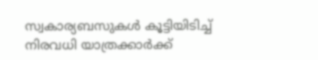സ്വകാര്യബസുകൾ കൂട്ടിയിടിച്ച് നിരവധി യാത്രക്കാർക്ക്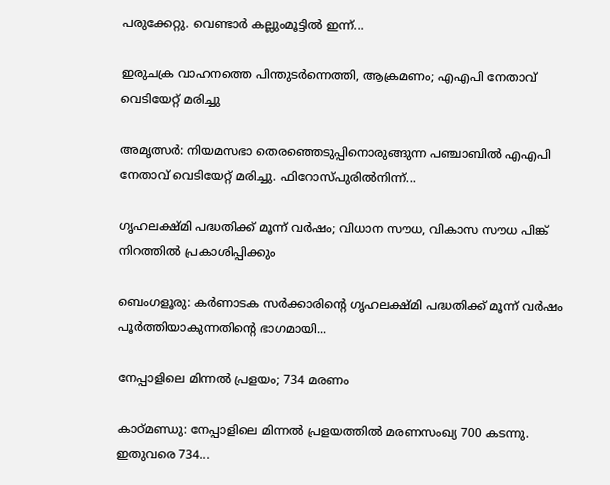പരുക്കേറ്റു. വെണ്ടാർ കല്ലുംമൂട്ടിൽ ഇന്ന്...

ഇരുചക്ര വാഹനത്തെ പിന്തുടർന്നെത്തി, ആക്രമണം; എഎപി നേതാവ് വെടിയേറ്റ് മരിച്ചു

അമൃത്സർ: നിയമസഭാ തെരഞ്ഞെടുപ്പിനൊരുങ്ങുന്ന പഞ്ചാബിൽ എഎപി നേതാവ് വെടിയേറ്റ് മരിച്ചു. ഫിറോസ്പുരിൽനിന്ന്...

ഗൃഹലക്ഷ്മി പദ്ധതിക്ക് മൂന്ന് വർഷം; വിധാന സൗധ, വികാസ സൗധ പിങ്ക് നിറത്തിൽ പ്രകാശിപ്പിക്കും

ബെംഗളൂരു: കർണാടക സർക്കാരിന്റെ ഗൃഹലക്ഷ്മി പദ്ധതിക്ക് മൂന്ന് വർഷം പൂർത്തിയാകുന്നതിന്റെ ഭാഗമായി...

നേപ്പാളിലെ മിന്നൽ പ്രളയം; 734 മരണം

കാഠ്മണ്ഡു: നേപ്പാളിലെ മിന്നൽ പ്രളയത്തിൽ മരണസംഖ്യ 700 കടന്നു. ഇതുവരെ 734...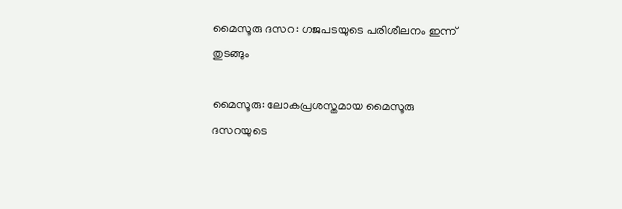മൈസൂരു ദസറ: ഗജപടയുടെ പരിശീലനം ഇന്ന് തുടങ്ങും

മൈസൂരു: ലോകപ്രശസ്തമായ മൈസൂരു ദസറയുടെ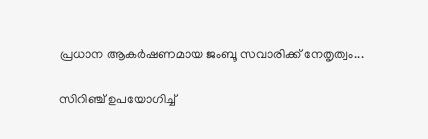പ്രധാന ആകർഷണമായ ജംബൂ സവാരിക്ക് നേതൃത്വം...

സിറിഞ്ച് ഉപയോഗിച്ച്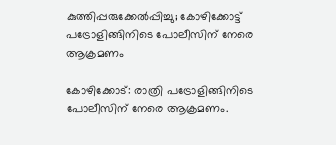കുത്തിപ്പരുക്കേൽപ്പിച്ചു; കോഴിക്കോട്ട് പട്രോളിങ്ങിനിടെ പോലീസിന് നേരെ ആക്രമണം

കോഴിക്കോട്: രാത്രി പട്രോളിങ്ങിനിടെ പോലീസിന് നേരെ ആക്രമണം.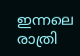ഇന്നലെ രാത്രി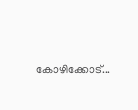കോഴിക്കോട്...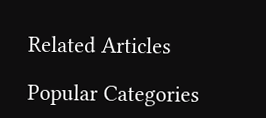Related Articles

Popular Categories